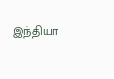இந்தியா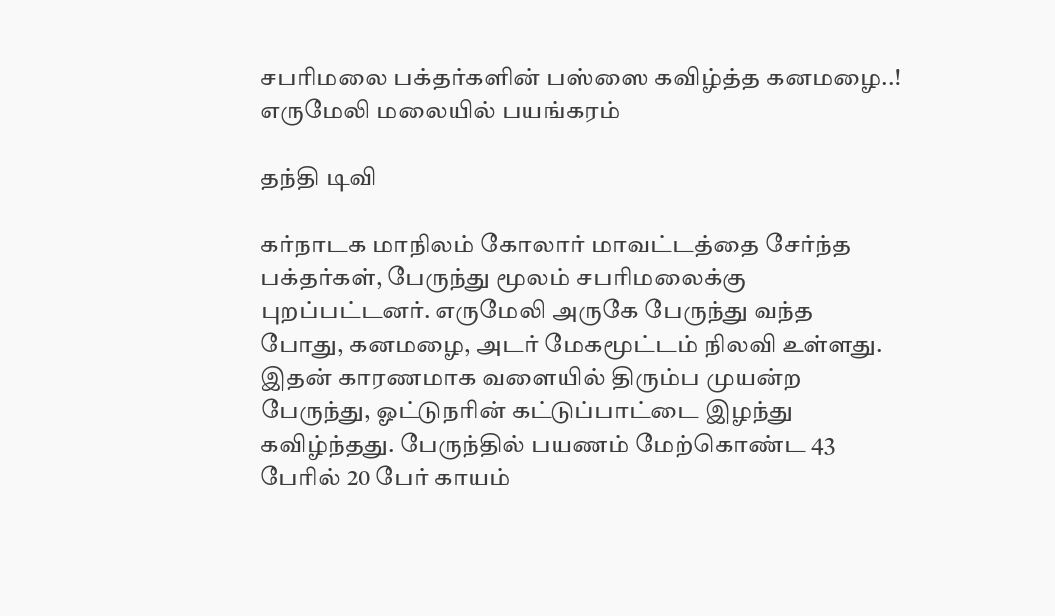சபரிமலை பக்தர்களின் பஸ்ஸை கவிழ்த்த கனமழை..! எருமேலி மலையில் பயங்கரம்

தந்தி டிவி

கர்நாடக மாநிலம் கோலார் மாவட்டத்தை சேர்ந்த பக்தர்கள், பேருந்து மூலம் சபரிமலைக்கு புறப்பட்டனர். எருமேலி அருகே பேருந்து வந்த போது, கனமழை, அடர் மேகமூட்டம் நிலவி உள்ளது. இதன் காரணமாக வளையில் திரும்ப முயன்ற பேருந்து, ஓட்டுநரின் கட்டுப்பாட்டை இழந்து கவிழ்ந்தது. பேருந்தில் பயணம் மேற்கொண்ட 43 பேரில் 20 பேர் காயம்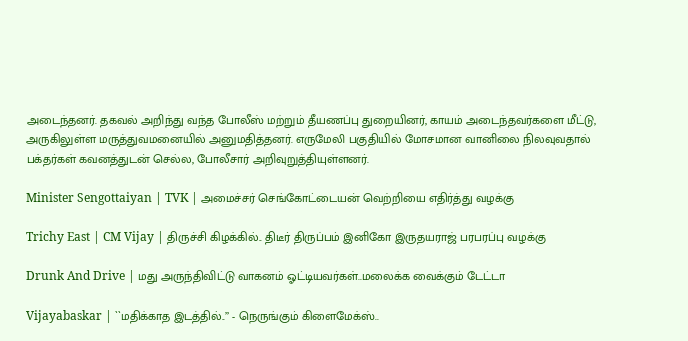அடைந்தனர். தகவல் அறிந்து வந்த போலீஸ் மற்றும் தீயணப்பு துறையினர், காயம் அடைந்தவர்களை மீட்டு, அருகிலுள்ள மருத்துவமனையில் அனுமதித்தனர். எருமேலி பகுதியில் மோசமான வானிலை நிலவுவதால் பக்தர்கள் கவனத்துடன் செல்ல, போலீசார் அறிவுறுத்தியுள்ளனர்.

Minister Sengottaiyan | TVK | அமைச்சர் செங்கோட்டையன் வெற்றியை எதிர்த்து வழக்கு

Trichy East | CM Vijay | திருச்சி கிழக்கில்.. திடீர் திருப்பம் இனிகோ இருதயராஜ் பரபரப்பு வழக்கு

Drunk And Drive | மது அருந்திவிட்டு வாகனம் ஓட்டியவர்கள்..மலைக்க வைக்கும் டேட்டா

Vijayabaskar | ``மதிக்காத இடத்தில்..’’ - நெருங்கும் கிளைமேக்ஸ்..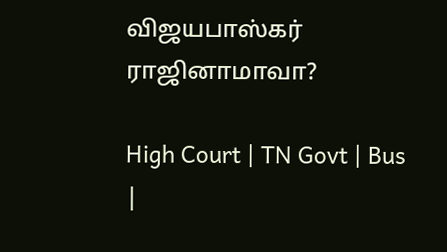விஜயபாஸ்கர் ராஜினாமாவா?

High Court | TN Govt | Bus |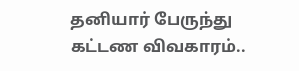தனியார் பேருந்து கட்டண விவகாரம்..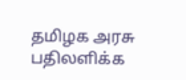தமிழக அரசு பதிலளிக்க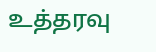உத்தரவு